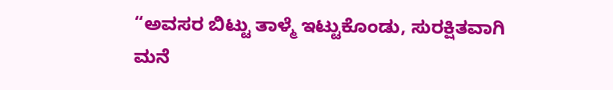“ಅವಸರ ಬಿಟ್ಟು ತಾಳ್ಮೆ ಇಟ್ಟುಕೊಂಡು, ಸುರಕ್ಷಿತವಾಗಿ ಮನೆ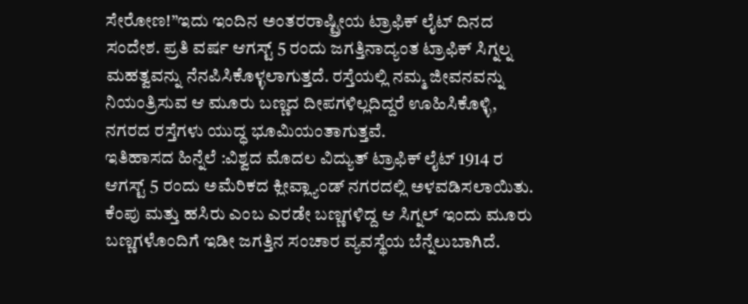ಸೇರೋಣ!”ಇದು ಇಂದಿನ ಅಂತರರಾಷ್ಟ್ರೀಯ ಟ್ರಾಫಿಕ್ ಲೈಟ್ ದಿನದ ಸಂದೇಶ. ಪ್ರತಿ ವರ್ಷ ಆಗಸ್ಟ್ 5 ರಂದು ಜಗತ್ತಿನಾದ್ಯಂತ ಟ್ರಾಫಿಕ್ ಸಿಗ್ನಲ್ನ ಮಹತ್ವವನ್ನು ನೆನಪಿಸಿಕೊಳ್ಳಲಾಗುತ್ತದೆ. ರಸ್ತೆಯಲ್ಲಿ ನಮ್ಮ ಜೀವನವನ್ನು ನಿಯಂತ್ರಿಸುವ ಆ ಮೂರು ಬಣ್ಣದ ದೀಪಗಳಿಲ್ಲದಿದ್ದರೆ ಊಹಿಸಿಕೊಳ್ಳಿ, ನಗರದ ರಸ್ತೆಗಳು ಯುದ್ಧ ಭೂಮಿಯಂತಾಗುತ್ತವೆ.
ಇತಿಹಾಸದ ಹಿನ್ನೆಲೆ :ವಿಶ್ವದ ಮೊದಲ ವಿದ್ಯುತ್ ಟ್ರಾಫಿಕ್ ಲೈಟ್ 1914 ರ ಆಗಸ್ಟ್ 5 ರಂದು ಅಮೆರಿಕದ ಕ್ಲೀವ್ಲ್ಯಾಂಡ್ ನಗರದಲ್ಲಿ ಅಳವಡಿಸಲಾಯಿತು. ಕೆಂಪು ಮತ್ತು ಹಸಿರು ಎಂಬ ಎರಡೇ ಬಣ್ಣಗಳಿದ್ದ ಆ ಸಿಗ್ನಲ್ ಇಂದು ಮೂರು ಬಣ್ಣಗಳೊಂದಿಗೆ ಇಡೀ ಜಗತ್ತಿನ ಸಂಚಾರ ವ್ಯವಸ್ಥೆಯ ಬೆನ್ನೆಲುಬಾಗಿದೆ.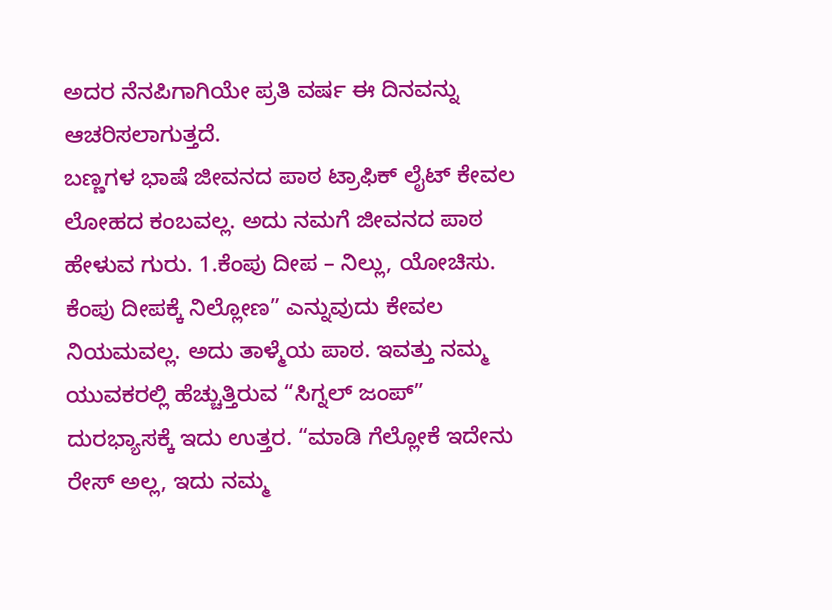ಅದರ ನೆನಪಿಗಾಗಿಯೇ ಪ್ರತಿ ವರ್ಷ ಈ ದಿನವನ್ನು ಆಚರಿಸಲಾಗುತ್ತದೆ.
ಬಣ್ಣಗಳ ಭಾಷೆ ಜೀವನದ ಪಾಠ ಟ್ರಾಫಿಕ್ ಲೈಟ್ ಕೇವಲ ಲೋಹದ ಕಂಬವಲ್ಲ. ಅದು ನಮಗೆ ಜೀವನದ ಪಾಠ ಹೇಳುವ ಗುರು. 1.ಕೆಂಪು ದೀಪ – ನಿಲ್ಲು, ಯೋಚಿಸು. ಕೆಂಪು ದೀಪಕ್ಕೆ ನಿಲ್ಲೋಣ” ಎನ್ನುವುದು ಕೇವಲ ನಿಯಮವಲ್ಲ. ಅದು ತಾಳ್ಮೆಯ ಪಾಠ. ಇವತ್ತು ನಮ್ಮ ಯುವಕರಲ್ಲಿ ಹೆಚ್ಚುತ್ತಿರುವ “ಸಿಗ್ನಲ್ ಜಂಪ್” ದುರಭ್ಯಾಸಕ್ಕೆ ಇದು ಉತ್ತರ. “ಮಾಡಿ ಗೆಲ್ಲೋಕೆ ಇದೇನು ರೇಸ್ ಅಲ್ಲ, ಇದು ನಮ್ಮ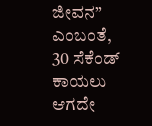ಜೀವನ” ಎಂಬಂತೆ, 30 ಸೆಕೆಂಡ್ ಕಾಯಲು ಆಗದೇ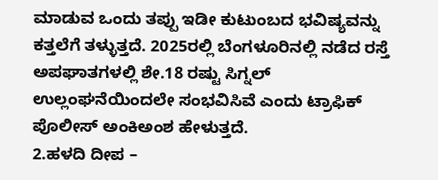ಮಾಡುವ ಒಂದು ತಪ್ಪು ಇಡೀ ಕುಟುಂಬದ ಭವಿಷ್ಯವನ್ನು ಕತ್ತಲೆಗೆ ತಳ್ಳುತ್ತದೆ. 2025ರಲ್ಲಿ ಬೆಂಗಳೂರಿನಲ್ಲಿ ನಡೆದ ರಸ್ತೆ ಅಪಘಾತಗಳಲ್ಲಿ ಶೇ.18 ರಷ್ಟು ಸಿಗ್ನಲ್ ಉಲ್ಲಂಘನೆಯಿಂದಲೇ ಸಂಭವಿಸಿವೆ ಎಂದು ಟ್ರಾಫಿಕ್ ಪೊಲೀಸ್ ಅಂಕಿಅಂಶ ಹೇಳುತ್ತದೆ.
2.ಹಳದಿ ದೀಪ –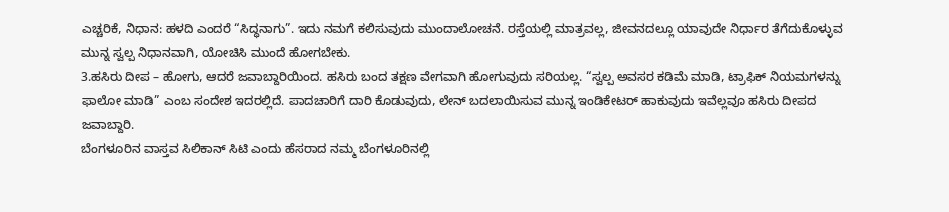ಎಚ್ಚರಿಕೆ, ನಿಧಾನ: ಹಳದಿ ಎಂದರೆ “ಸಿದ್ಧನಾಗು”. ಇದು ನಮಗೆ ಕಲಿಸುವುದು ಮುಂದಾಲೋಚನೆ. ರಸ್ತೆಯಲ್ಲಿ ಮಾತ್ರವಲ್ಲ, ಜೀವನದಲ್ಲೂ ಯಾವುದೇ ನಿರ್ಧಾರ ತೆಗೆದುಕೊಳ್ಳುವ ಮುನ್ನ ಸ್ವಲ್ಪ ನಿಧಾನವಾಗಿ, ಯೋಚಿಸಿ ಮುಂದೆ ಹೋಗಬೇಕು.
3.ಹಸಿರು ದೀಪ – ಹೋಗು, ಆದರೆ ಜವಾಬ್ದಾರಿಯಿಂದ. ಹಸಿರು ಬಂದ ತಕ್ಷಣ ವೇಗವಾಗಿ ಹೋಗುವುದು ಸರಿಯಲ್ಲ. “ಸ್ವಲ್ಪ ಅವಸರ ಕಡಿಮೆ ಮಾಡಿ, ಟ್ರಾಫಿಕ್ ನಿಯಮಗಳನ್ನು ಫಾಲೋ ಮಾಡಿ” ಎಂಬ ಸಂದೇಶ ಇದರಲ್ಲಿದೆ. ಪಾದಚಾರಿಗೆ ದಾರಿ ಕೊಡುವುದು, ಲೇನ್ ಬದಲಾಯಿಸುವ ಮುನ್ನ ಇಂಡಿಕೇಟರ್ ಹಾಕುವುದು ಇವೆಲ್ಲವೂ ಹಸಿರು ದೀಪದ ಜವಾಬ್ದಾರಿ.
ಬೆಂಗಳೂರಿನ ವಾಸ್ತವ ಸಿಲಿಕಾನ್ ಸಿಟಿ ಎಂದು ಹೆಸರಾದ ನಮ್ಮ ಬೆಂಗಳೂರಿನಲ್ಲಿ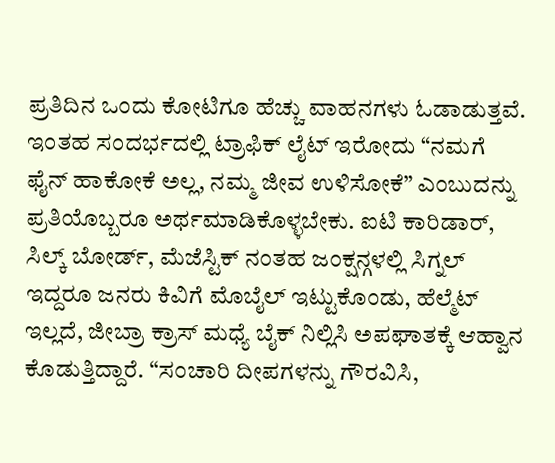ಪ್ರತಿದಿನ ಒಂದು ಕೋಟಿಗೂ ಹೆಚ್ಚು ವಾಹನಗಳು ಓಡಾಡುತ್ತವೆ. ಇಂತಹ ಸಂದರ್ಭದಲ್ಲಿ ಟ್ರಾಫಿಕ್ ಲೈಟ್ ಇರೋದು “ನಮಗೆ ಫೈನ್ ಹಾಕೋಕೆ ಅಲ್ಲ, ನಮ್ಮ ಜೀವ ಉಳಿಸೋಕೆ” ಎಂಬುದನ್ನು ಪ್ರತಿಯೊಬ್ಬರೂ ಅರ್ಥಮಾಡಿಕೊಳ್ಳಬೇಕು. ಐಟಿ ಕಾರಿಡಾರ್, ಸಿಲ್ಕ್ ಬೋರ್ಡ್, ಮೆಜೆಸ್ಟಿಕ್ ನಂತಹ ಜಂಕ್ಷನ್ಗಳಲ್ಲಿ ಸಿಗ್ನಲ್ ಇದ್ದರೂ ಜನರು ಕಿವಿಗೆ ಮೊಬೈಲ್ ಇಟ್ಟುಕೊಂಡು, ಹೆಲ್ಮೆಟ್ ಇಲ್ಲದೆ, ಜೀಬ್ರಾ ಕ್ರಾಸ್ ಮಧ್ಯೆ ಬೈಕ್ ನಿಲ್ಲಿಸಿ ಅಪಘಾತಕ್ಕೆ ಆಹ್ವಾನ ಕೊಡುತ್ತಿದ್ದಾರೆ. “ಸಂಚಾರಿ ದೀಪಗಳನ್ನು ಗೌರವಿಸಿ,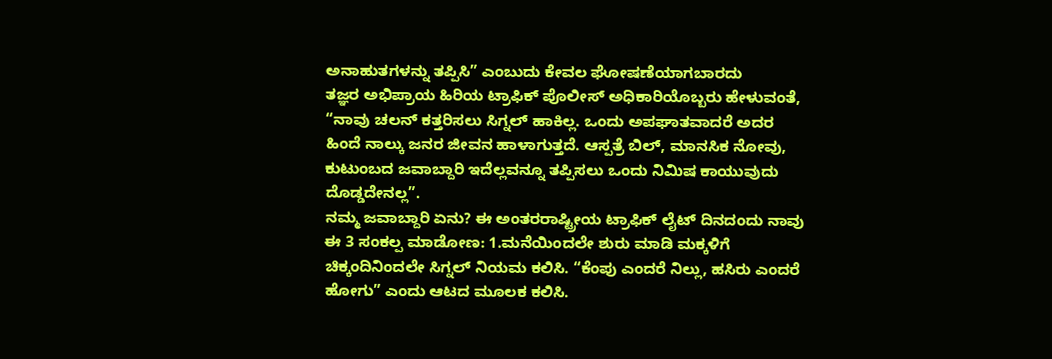ಅನಾಹುತಗಳನ್ನು ತಪ್ಪಿಸಿ” ಎಂಬುದು ಕೇವಲ ಘೋಷಣೆಯಾಗಬಾರದು
ತಜ್ಞರ ಅಭಿಪ್ರಾಯ ಹಿರಿಯ ಟ್ರಾಫಿಕ್ ಪೊಲೀಸ್ ಅಧಿಕಾರಿಯೊಬ್ಬರು ಹೇಳುವಂತೆ, “ನಾವು ಚಲನ್ ಕತ್ತರಿಸಲು ಸಿಗ್ನಲ್ ಹಾಕಿಲ್ಲ. ಒಂದು ಅಪಘಾತವಾದರೆ ಅದರ ಹಿಂದೆ ನಾಲ್ಕು ಜನರ ಜೀವನ ಹಾಳಾಗುತ್ತದೆ. ಆಸ್ಪತ್ರೆ ಬಿಲ್, ಮಾನಸಿಕ ನೋವು, ಕುಟುಂಬದ ಜವಾಬ್ದಾರಿ ಇದೆಲ್ಲವನ್ನೂ ತಪ್ಪಿಸಲು ಒಂದು ನಿಮಿಷ ಕಾಯುವುದು ದೊಡ್ಡದೇನಲ್ಲ”.
ನಮ್ಮ ಜವಾಬ್ದಾರಿ ಏನು? ಈ ಅಂತರರಾಷ್ಟ್ರೀಯ ಟ್ರಾಫಿಕ್ ಲೈಟ್ ದಿನದಂದು ನಾವು ಈ 3 ಸಂಕಲ್ಪ ಮಾಡೋಣ: 1.ಮನೆಯಿಂದಲೇ ಶುರು ಮಾಡಿ ಮಕ್ಕಳಿಗೆ ಚಿಕ್ಕಂದಿನಿಂದಲೇ ಸಿಗ್ನಲ್ ನಿಯಮ ಕಲಿಸಿ. “ಕೆಂಪು ಎಂದರೆ ನಿಲ್ಲು, ಹಸಿರು ಎಂದರೆ ಹೋಗು” ಎಂದು ಆಟದ ಮೂಲಕ ಕಲಿಸಿ.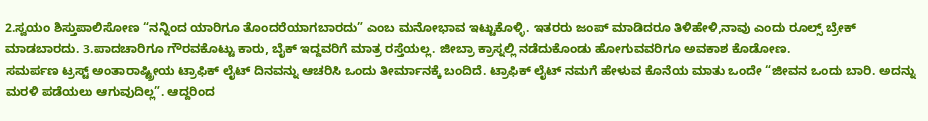2.ಸ್ವಯಂ ಶಿಸ್ತುಪಾಲಿಸೋಣ “ನನ್ನಿಂದ ಯಾರಿಗೂ ತೊಂದರೆಯಾಗಬಾರದು” ಎಂಬ ಮನೋಭಾವ ಇಟ್ಟುಕೊಳ್ಳಿ. ಇತರರು ಜಂಪ್ ಮಾಡಿದರೂ ತಿಳಿಹೇಳಿ,ನಾವು ಎಂದು ರೂಲ್ಸ್ ಬ್ರೇಕ್ ಮಾಡಬಾರದು. 3.ಪಾದಚಾರಿಗೂ ಗೌರವಕೊಟ್ಟು ಕಾರು, ಬೈಕ್ ಇದ್ದವರಿಗೆ ಮಾತ್ರ ರಸ್ತೆಯಲ್ಲ. ಜೀಬ್ರಾ ಕ್ರಾಸ್ನಲ್ಲಿ ನಡೆದುಕೊಂಡು ಹೋಗುವವರಿಗೂ ಅವಕಾಶ ಕೊಡೋಣ.
ಸಮರ್ಪಣ ಟ್ರಸ್ಟ್ ಅಂತಾರಾಷ್ಟ್ರೀಯ ಟ್ರಾಫಿಕ್ ಲೈಟ್ ದಿನವನ್ನು ಆಚರಿಸಿ ಒಂದು ತೀರ್ಮಾನಕ್ಕೆ ಬಂದಿದೆ. ಟ್ರಾಫಿಕ್ ಲೈಟ್ ನಮಗೆ ಹೇಳುವ ಕೊನೆಯ ಮಾತು ಒಂದೇ “ಜೀವನ ಒಂದು ಬಾರಿ. ಅದನ್ನು ಮರಳಿ ಪಡೆಯಲು ಆಗುವುದಿಲ್ಲ”. ಆದ್ದರಿಂದ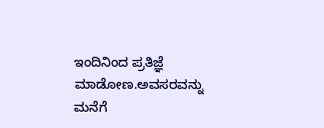ಇಂದಿನಿಂದ ಪ್ರತಿಜ್ಞೆ ಮಾಡೋಣ.ಅವಸರವನ್ನು ಮನೆಗೆ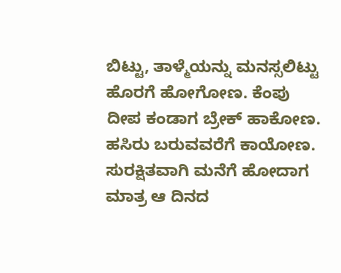ಬಿಟ್ಟು, ತಾಳ್ಮೆಯನ್ನು ಮನಸ್ಸಲಿಟ್ಟು ಹೊರಗೆ ಹೋಗೋಣ. ಕೆಂಪು ದೀಪ ಕಂಡಾಗ ಬ್ರೇಕ್ ಹಾಕೋಣ. ಹಸಿರು ಬರುವವರೆಗೆ ಕಾಯೋಣ.
ಸುರಕ್ಷಿತವಾಗಿ ಮನೆಗೆ ಹೋದಾಗ ಮಾತ್ರ ಆ ದಿನದ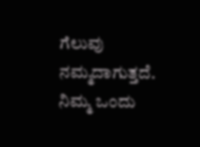ಗೆಲುವು ನಮ್ಮದಾಗುತ್ತದೆ. ನಿಮ್ಮ ಒಂದು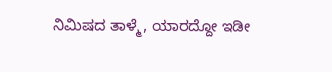ನಿಮಿಷದ ತಾಳ್ಮೆ, ಯಾರದ್ದೋ ಇಡೀ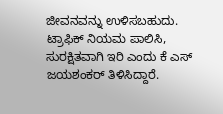ಜೀವನವನ್ನು ಉಳಿಸಬಹುದು. ಟ್ರಾಫಿಕ್ ನಿಯಮ ಪಾಲಿಸಿ, ಸುರಕ್ಷಿತವಾಗಿ ಇರಿ ಎಂದು ಕೆ ಎಸ್ ಜಯಶಂಕರ್ ತಿಳಿಸಿದ್ದಾರೆ.